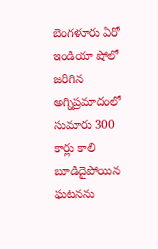బెంగళూరు ఏరో ఇండియా షోలో జరిగిన అగ్నిప్రమాదంలో సుమారు 300 కార్లు కాలి బూడిదైపోయిన ఘటనను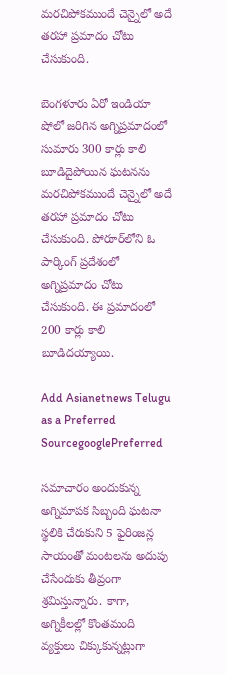మరచిపోకముందే చెన్నైలో అదే తరహా ప్రమాదం చోటు చేసుకుంది.

బెంగళూరు ఏరో ఇండియా షోలో జరిగిన అగ్నిప్రమాదంలో సుమారు 300 కార్లు కాలి బూడిదైపోయిన ఘటనను మరచిపోకముందే చెన్నైలో అదే తరహా ప్రమాదం చోటు చేసుకుంది. పోరూర్‌లోని ఓ పార్కింగ్ ప్రదేశంలో అగ్నిప్రమాదం చోటు చేసుకుంది. ఈ ప్రమాదంలో 200 కార్లు కాలి బూడిదయ్యాయి.

Add Asianetnews Telugu as a Preferred SourcegooglePreferred

సమాచారం అందుకున్న అగ్నిమాపక సిబ్బంది ఘటనా స్థలికి చేరుకుని 5 ఫైరింజన్ల సాయంతో మంటలను అదుపు చేసేందుకు తీవ్రంగా శ్రమిస్తున్నారు. కాగా, అగ్నికీలల్లో కొంతమంది వ్యక్తులు చిక్కుకున్నట్లుగా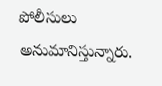పోలీసులు అనుమానిస్తున్నారు.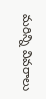మరిన్ని వివరాలు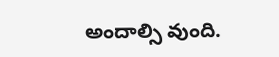అందాల్సి వుంది.